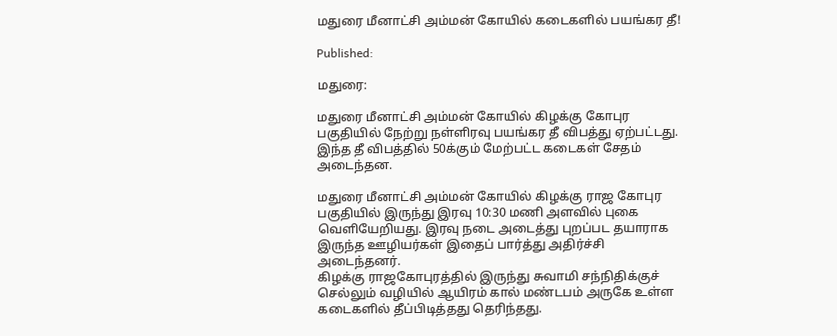மதுரை மீனாட்சி அம்மன் கோயில் கடைகளில் பயங்கர தீ!

Published:

மதுரை:

மதுரை மீனாட்சி அம்மன் கோயில் கிழக்கு கோபுர பகுதியில் நேற்று நள்ளிரவு பயங்கர தீ விபத்து ஏற்பட்டது. இந்த தீ விபத்தில் 50க்கும் மேற்பட்ட கடைகள் சேதம் அடைந்தன.

மதுரை மீனாட்சி அம்மன் கோயில் கிழக்கு ராஜ கோபுர பகுதியில் இருந்து இரவு 10:30 மணி அளவில் புகை வெளியேறியது. இரவு நடை அடைத்து புறப்பட தயாராக இருந்த ஊழியர்கள் இதைப் பார்த்து அதிர்ச்சி அடைந்தனர்.
கிழக்கு ராஜகோபுரத்தில் இருந்து சுவாமி சந்நிதிக்குச் செல்லும் வழியில் ஆயிரம் கால் மண்டபம் அருகே உள்ள கடைகளில் தீப்பிடித்தது தெரிந்தது.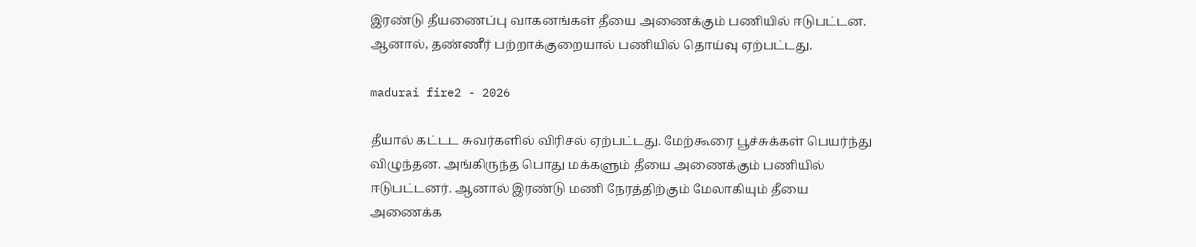இரண்டு தீயணைப்பு வாகனங்கள் தீயை அணைக்கும் பணியில் ஈடுபட்டன. ஆனால், தண்ணீர் பற்றாக்குறையால் பணியில் தொய்வு ஏற்பட்டது.

madurai fire2 - 2026

தீயால் கட்டட சுவர்களில் விரிசல் ஏற்பட்டது. மேற்கூரை பூச்சுக்கள் பெயர்ந்து விழுந்தன. அங்கிருந்த பொது மக்களும் தீயை அணைக்கும் பணியில் ஈடுபட்டனர். ஆனால் இரண்டு மணி நேரத்திற்கும் மேலாகியும் தீயை அணைக்க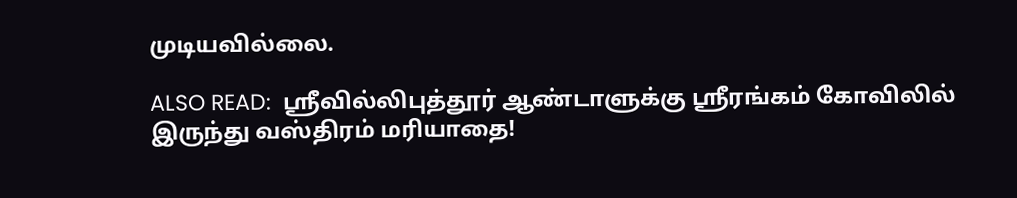முடியவில்லை.

ALSO READ:  ஸ்ரீவில்லிபுத்தூர் ஆண்டாளுக்கு ஸ்ரீரங்கம் கோவிலில் இருந்து வஸ்திரம் மரியாதை!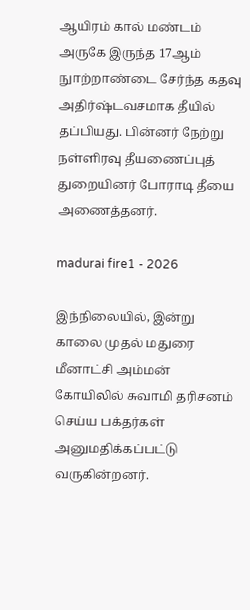ஆயிரம் கால் மண்டம் அருகே இருந்த 17ஆம் நுாற்றாண்டை சேர்ந்த கதவு அதிர்ஷ்டவசமாக தீயில் தப்பியது. பின்னர் நேற்று நள்ளிரவு தீயணைப்புத் துறையினர் போராடி தீயை அணைத்தனர்.

madurai fire1 - 2026

இந்நிலையில், இன்று காலை முதல் மதுரை மீனாட்சி அம்மன் கோயிலில் சுவாமி தரிசனம் செய்ய பக்தர்கள் அனுமதிக்கப்பட்டு வருகின்றனர்.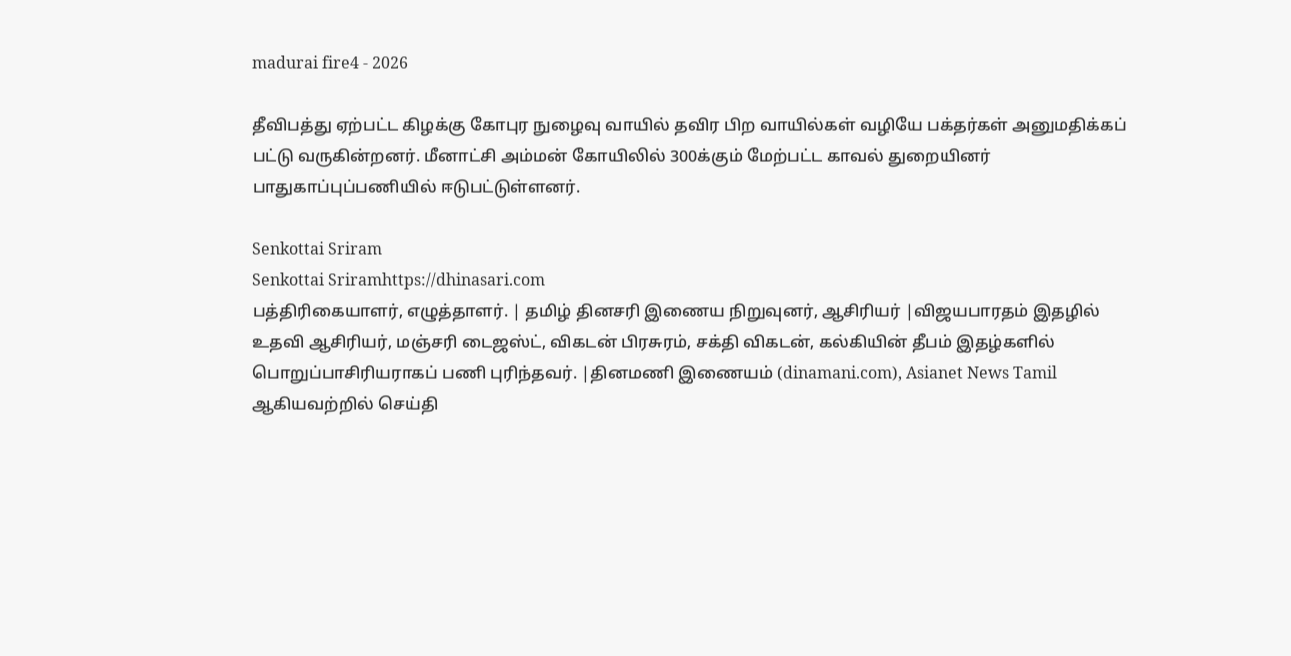madurai fire4 - 2026

தீவிபத்து ஏற்பட்ட கிழக்கு கோபுர நுழைவு வாயில் தவிர பிற வாயில்கள் வழியே பக்தர்கள் அனுமதிக்கப் பட்டு வருகின்றனர். மீனாட்சி அம்மன் கோயிலில் 300க்கும் மேற்பட்ட காவல் துறையினர் பாதுகாப்புப்பணியில் ஈடுபட்டுள்ளனர்.

Senkottai Sriram
Senkottai Sriramhttps://dhinasari.com
பத்திரிகையாளர், எழுத்தாளர். | தமிழ் தினசரி இணைய நிறுவுனர், ஆசிரியர் |விஜயபாரதம் இதழில் உதவி ஆசிரியர், மஞ்சரி டைஜஸ்ட், விகடன் பிரசுரம், சக்தி விகடன், கல்கியின் தீபம் இதழ்களில் பொறுப்பாசிரியராகப் பணி புரிந்தவர். |தினமணி இணையம் (dinamani.com), Asianet News Tamil ஆகியவற்றில் செய்தி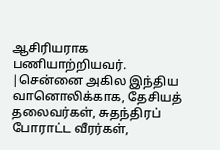ஆசிரியராக பணியாற்றியவர். |சென்னை அகில இந்திய வானொலிக்காக, தேசியத் தலைவர்கள், சுதந்திரப் போராட்ட வீரர்கள்,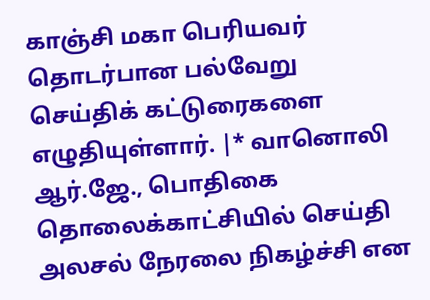காஞ்சி மகா பெரியவர் தொடர்பான பல்வேறு செய்திக் கட்டுரைகளை எழுதியுள்ளார். |* வானொலி ஆர்.ஜே., பொதிகை தொலைக்காட்சியில் செய்தி அலசல் நேரலை நிகழ்ச்சி என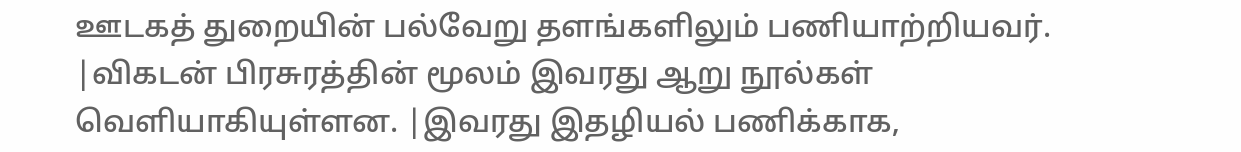ஊடகத் துறையின் பல்வேறு தளங்களிலும் பணியாற்றியவர். |விகடன் பிரசுரத்தின் மூலம் இவரது ஆறு நூல்கள் வெளியாகியுள்ளன. |இவரது இதழியல் பணிக்காக,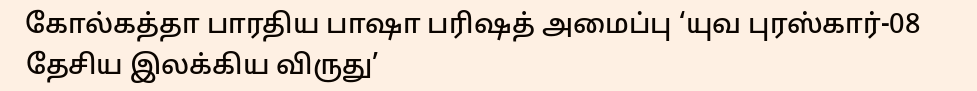கோல்கத்தா பாரதிய பாஷா பரிஷத் அமைப்பு ‘யுவ புரஸ்கார்-08 தேசிய இலக்கிய விருது’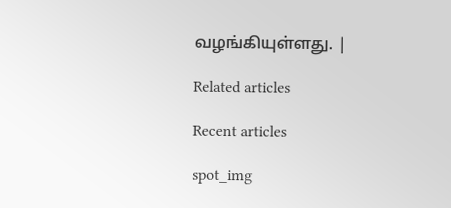வழங்கியுள்ளது. |

Related articles

Recent articles

spot_img